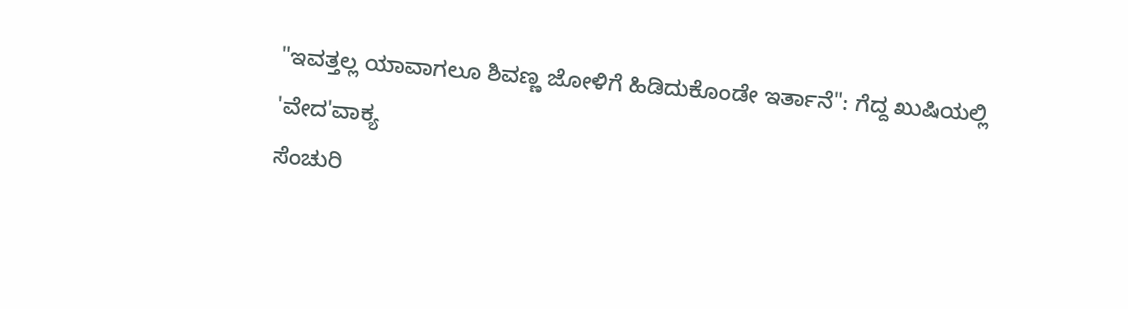"ಇವತ್ತಲ್ಲ ಯಾವಾಗಲೂ ಶಿವಣ್ಣ ಜೋಳಿಗೆ ಹಿಡಿದುಕೊಂಡೇ ಇರ್ತಾನೆ": ಗೆದ್ದ ಖುಷಿಯಲ್ಲಿ 'ವೇದ'ವಾಕ್ಯ
ಸೆಂಚುರಿ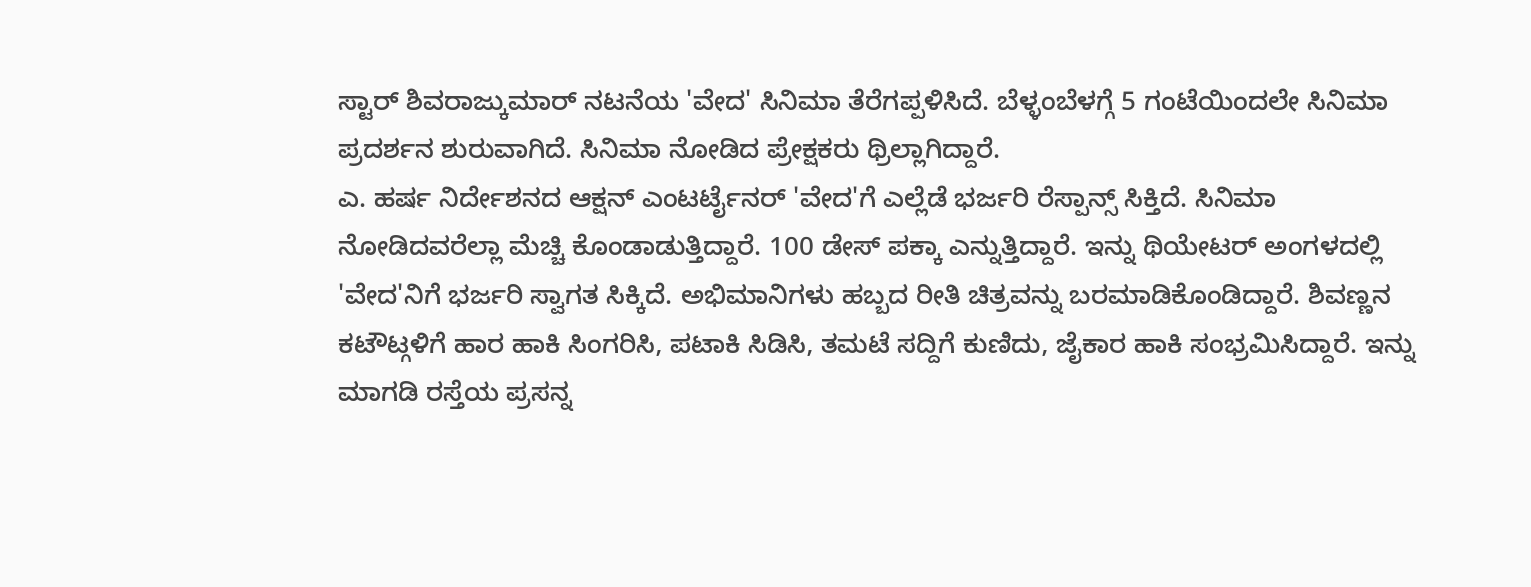ಸ್ಟಾರ್ ಶಿವರಾಜ್ಕುಮಾರ್ ನಟನೆಯ 'ವೇದ' ಸಿನಿಮಾ ತೆರೆಗಪ್ಪಳಿಸಿದೆ. ಬೆಳ್ಳಂಬೆಳಗ್ಗೆ 5 ಗಂಟೆಯಿಂದಲೇ ಸಿನಿಮಾ ಪ್ರದರ್ಶನ ಶುರುವಾಗಿದೆ. ಸಿನಿಮಾ ನೋಡಿದ ಪ್ರೇಕ್ಷಕರು ಥ್ರಿಲ್ಲಾಗಿದ್ದಾರೆ.
ಎ. ಹರ್ಷ ನಿರ್ದೇಶನದ ಆಕ್ಷನ್ ಎಂಟರ್ಟೈನರ್ 'ವೇದ'ಗೆ ಎಲ್ಲೆಡೆ ಭರ್ಜರಿ ರೆಸ್ಪಾನ್ಸ್ ಸಿಕ್ತಿದೆ. ಸಿನಿಮಾ ನೋಡಿದವರೆಲ್ಲಾ ಮೆಚ್ಚಿ ಕೊಂಡಾಡುತ್ತಿದ್ದಾರೆ. 100 ಡೇಸ್ ಪಕ್ಕಾ ಎನ್ನುತ್ತಿದ್ದಾರೆ. ಇನ್ನು ಥಿಯೇಟರ್ ಅಂಗಳದಲ್ಲಿ 'ವೇದ'ನಿಗೆ ಭರ್ಜರಿ ಸ್ವಾಗತ ಸಿಕ್ಕಿದೆ. ಅಭಿಮಾನಿಗಳು ಹಬ್ಬದ ರೀತಿ ಚಿತ್ರವನ್ನು ಬರಮಾಡಿಕೊಂಡಿದ್ದಾರೆ. ಶಿವಣ್ಣನ ಕಟೌಟ್ಗಳಿಗೆ ಹಾರ ಹಾಕಿ ಸಿಂಗರಿಸಿ, ಪಟಾಕಿ ಸಿಡಿಸಿ, ತಮಟೆ ಸದ್ದಿಗೆ ಕುಣಿದು, ಜೈಕಾರ ಹಾಕಿ ಸಂಭ್ರಮಿಸಿದ್ದಾರೆ. ಇನ್ನು ಮಾಗಡಿ ರಸ್ತೆಯ ಪ್ರಸನ್ನ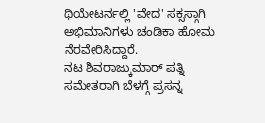ಥಿಯೇಟರ್ನಲ್ಲಿ 'ವೇದ' ಸಕ್ಸಸ್ಗಾಗಿ ಅಭಿಮಾನಿಗಳು ಚಂಡಿಕಾ ಹೋಮ ನೆರವೇರಿಸಿದ್ದಾರೆ.
ನಟ ಶಿವರಾಜ್ಕುಮಾರ್ ಪತ್ನಿ ಸಮೇತರಾಗಿ ಬೆಳಗ್ಗೆ ಪ್ರಸನ್ನ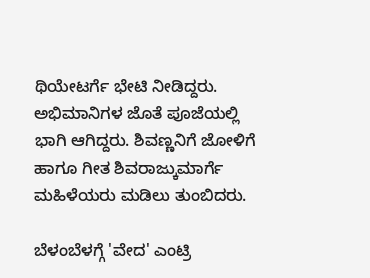ಥಿಯೇಟರ್ಗೆ ಭೇಟಿ ನೀಡಿದ್ದರು. ಅಭಿಮಾನಿಗಳ ಜೊತೆ ಪೂಜೆಯಲ್ಲಿ ಭಾಗಿ ಆಗಿದ್ದರು. ಶಿವಣ್ಣನಿಗೆ ಜೋಳಿಗೆ ಹಾಗೂ ಗೀತ ಶಿವರಾಜ್ಕುಮಾರ್ಗೆ ಮಹಿಳೆಯರು ಮಡಿಲು ತುಂಬಿದರು.

ಬೆಳಂಬೆಳಗ್ಗೆ 'ವೇದ' ಎಂಟ್ರಿ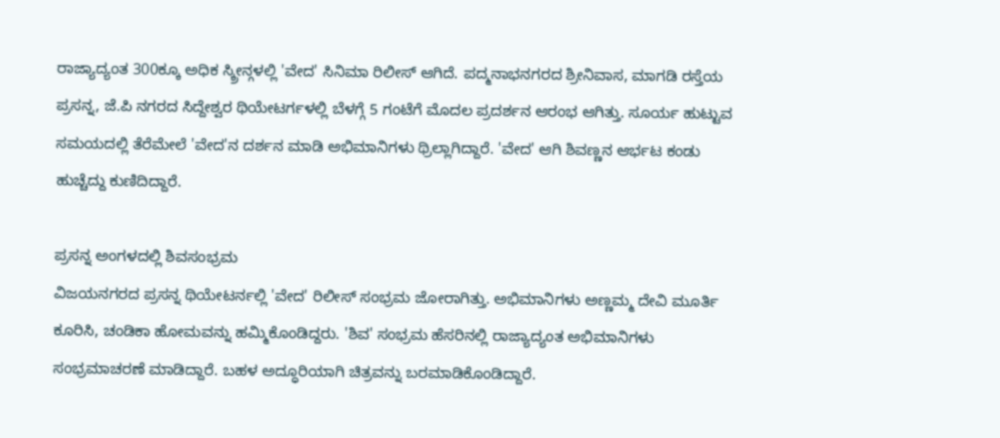ರಾಜ್ಯಾದ್ಯಂತ 300ಕ್ಕೂ ಅಧಿಕ ಸ್ಕ್ರೀನ್ಗಳಲ್ಲಿ 'ವೇದ' ಸಿನಿಮಾ ರಿಲೀಸ್ ಆಗಿದೆ. ಪದ್ಮನಾಭನಗರದ ಶ್ರೀನಿವಾಸ, ಮಾಗಡಿ ರಸ್ತೆಯ ಪ್ರಸನ್ನ, ಜೆ.ಪಿ ನಗರದ ಸಿದ್ದೇಶ್ವರ ಥಿಯೇಟರ್ಗಳಲ್ಲಿ ಬೆಳಗ್ಗೆ 5 ಗಂಟೆಗೆ ಮೊದಲ ಪ್ರದರ್ಶನ ಆರಂಭ ಆಗಿತ್ತು. ಸೂರ್ಯ ಹುಟ್ಟುವ ಸಮಯದಲ್ಲಿ ತೆರೆಮೇಲೆ 'ವೇದ'ನ ದರ್ಶನ ಮಾಡಿ ಅಭಿಮಾನಿಗಳು ಥ್ರಿಲ್ಲಾಗಿದ್ದಾರೆ. 'ವೇದ' ಆಗಿ ಶಿವಣ್ಣನ ಆರ್ಭಟ ಕಂಡು ಹುಚ್ಚೆದ್ದು ಕುಣಿದಿದ್ದಾರೆ.

ಪ್ರಸನ್ನ ಅಂಗಳದಲ್ಲಿ ಶಿವಸಂಭ್ರಮ
ವಿಜಯನಗರದ ಪ್ರಸನ್ನ ಥಿಯೇಟರ್ನಲ್ಲಿ 'ವೇದ' ರಿಲೀಸ್ ಸಂಭ್ರಮ ಜೋರಾಗಿತ್ತು. ಅಭಿಮಾನಿಗಳು ಅಣ್ಣಮ್ಮ ದೇವಿ ಮೂರ್ತಿ ಕೂರಿಸಿ, ಚಂಡಿಕಾ ಹೋಮವನ್ನು ಹಮ್ಮಿಕೊಂಡಿದ್ದರು. 'ಶಿವ' ಸಂಭ್ರಮ ಹೆಸರಿನಲ್ಲಿ ರಾಜ್ಯಾದ್ಯಂತ ಅಭಿಮಾನಿಗಳು ಸಂಭ್ರಮಾಚರಣೆ ಮಾಡಿದ್ದಾರೆ. ಬಹಳ ಅದ್ಧೂರಿಯಾಗಿ ಚಿತ್ರವನ್ನು ಬರಮಾಡಿಕೊಂಡಿದ್ದಾರೆ.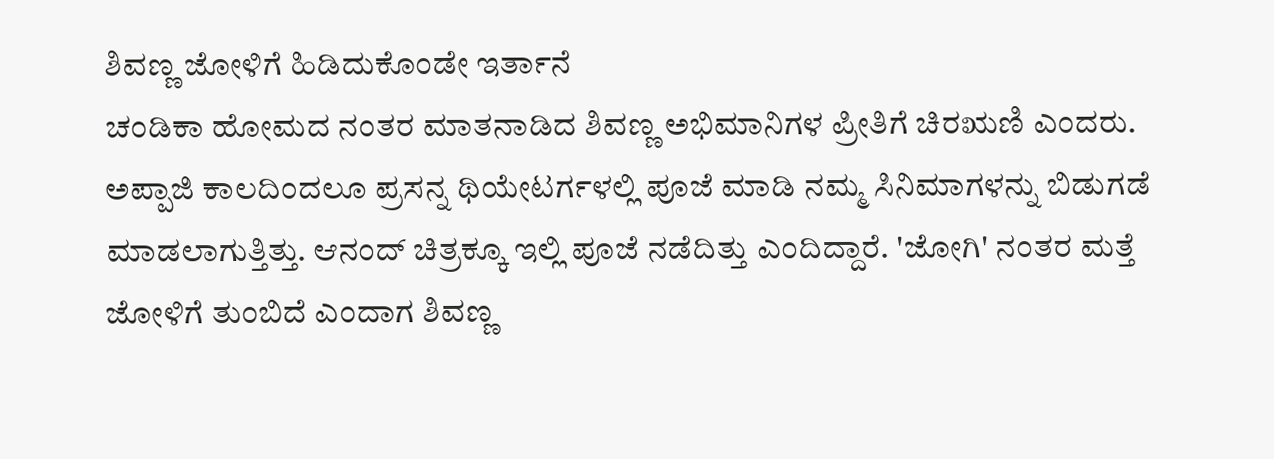ಶಿವಣ್ಣ ಜೋಳಿಗೆ ಹಿಡಿದುಕೊಂಡೇ ಇರ್ತಾನೆ
ಚಂಡಿಕಾ ಹೋಮದ ನಂತರ ಮಾತನಾಡಿದ ಶಿವಣ್ಣ ಅಭಿಮಾನಿಗಳ ಪ್ರೀತಿಗೆ ಚಿರಋಣಿ ಎಂದರು. ಅಪ್ಪಾಜಿ ಕಾಲದಿಂದಲೂ ಪ್ರಸನ್ನ ಥಿಯೇಟರ್ಗಳಲ್ಲಿ ಪೂಜೆ ಮಾಡಿ ನಮ್ಮ ಸಿನಿಮಾಗಳನ್ನು ಬಿಡುಗಡೆ ಮಾಡಲಾಗುತ್ತಿತ್ತು. ಆನಂದ್ ಚಿತ್ರಕ್ಕೂ ಇಲ್ಲಿ ಪೂಜೆ ನಡೆದಿತ್ತು ಎಂದಿದ್ದಾರೆ. 'ಜೋಗಿ' ನಂತರ ಮತ್ತೆ ಜೋಳಿಗೆ ತುಂಬಿದೆ ಎಂದಾಗ ಶಿವಣ್ಣ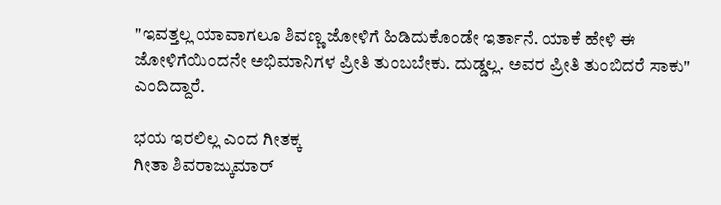"ಇವತ್ತಲ್ಲ ಯಾವಾಗಲೂ ಶಿವಣ್ಣ ಜೋಳಿಗೆ ಹಿಡಿದುಕೊಂಡೇ ಇರ್ತಾನೆ. ಯಾಕೆ ಹೇಳಿ ಈ ಜೋಳಿಗೆಯಿಂದನೇ ಅಭಿಮಾನಿಗಳ ಪ್ರೀತಿ ತುಂಬಬೇಕು. ದುಡ್ಡಲ್ಲ. ಅವರ ಪ್ರೀತಿ ತುಂಬಿದರೆ ಸಾಕು" ಎಂದಿದ್ದಾರೆ.

ಭಯ ಇರಲಿಲ್ಲ ಎಂದ ಗೀತಕ್ಕ
ಗೀತಾ ಶಿವರಾಜ್ಕುಮಾರ್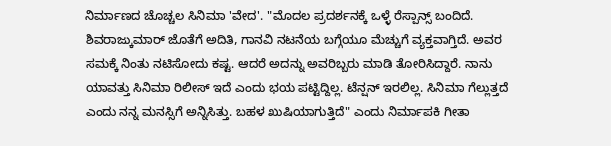ನಿರ್ಮಾಣದ ಚೊಚ್ಚಲ ಸಿನಿಮಾ 'ವೇದ'. "ಮೊದಲ ಪ್ರದರ್ಶನಕ್ಕೆ ಒಳ್ಳೆ ರೆಸ್ಪಾನ್ಸ್ ಬಂದಿದೆ. ಶಿವರಾಜ್ಕುಮಾರ್ ಜೊತೆಗೆ ಅದಿತಿ, ಗಾನವಿ ನಟನೆಯ ಬಗ್ಗೆಯೂ ಮೆಚ್ಚುಗೆ ವ್ಯಕ್ತವಾಗ್ತಿದೆ. ಅವರ ಸಮಕ್ಕೆ ನಿಂತು ನಟಿಸೋದು ಕಷ್ಟ. ಆದರೆ ಅದನ್ನು ಅವರಿಬ್ಬರು ಮಾಡಿ ತೋರಿಸಿದ್ದಾರೆ. ನಾನು ಯಾವತ್ತು ಸಿನಿಮಾ ರಿಲೀಸ್ ಇದೆ ಎಂದು ಭಯ ಪಟ್ಟಿದ್ದಿಲ್ಲ. ಟೆನ್ಷನ್ ಇರಲಿಲ್ಲ. ಸಿನಿಮಾ ಗೆಲ್ಲುತ್ತದೆ ಎಂದು ನನ್ನ ಮನಸ್ಸಿಗೆ ಅನ್ನಿಸಿತ್ತು. ಬಹಳ ಖುಷಿಯಾಗುತ್ತಿದೆ" ಎಂದು ನಿರ್ಮಾಪಕಿ ಗೀತಾ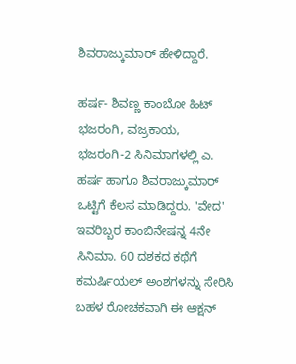ಶಿವರಾಜ್ಕುಮಾರ್ ಹೇಳಿದ್ದಾರೆ.

ಹರ್ಷ- ಶಿವಣ್ಣ ಕಾಂಬೋ ಹಿಟ್
ಭಜರಂಗಿ, ವಜ್ರಕಾಯ, ಭಜರಂಗಿ-2 ಸಿನಿಮಾಗಳಲ್ಲಿ ಎ. ಹರ್ಷ ಹಾಗೂ ಶಿವರಾಜ್ಕುಮಾರ್ ಒಟ್ಟಿಗೆ ಕೆಲಸ ಮಾಡಿದ್ದರು. 'ವೇದ' ಇವರಿಬ್ಬರ ಕಾಂಬಿನೇಷನ್ನ 4ನೇ ಸಿನಿಮಾ. 60 ದಶಕದ ಕಥೆಗೆ ಕಮರ್ಷಿಯಲ್ ಅಂಶಗಳನ್ನು ಸೇರಿಸಿ ಬಹಳ ರೋಚಕವಾಗಿ ಈ ಆಕ್ಷನ್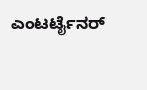ಎಂಟರ್ಟೈನರ್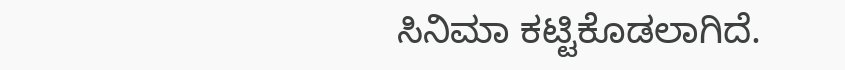ಸಿನಿಮಾ ಕಟ್ಟಿಕೊಡಲಾಗಿದೆ.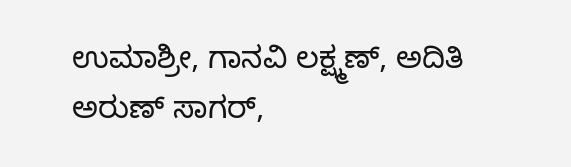ಉಮಾಶ್ರೀ, ಗಾನವಿ ಲಕ್ಷ್ಮಣ್, ಅದಿತಿ ಅರುಣ್ ಸಾಗರ್,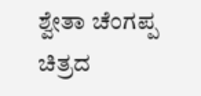ಶ್ವೇತಾ ಚೆಂಗಪ್ಪ ಚಿತ್ರದ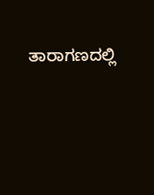ತಾರಾಗಣದಲ್ಲಿ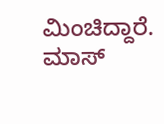ಮಿಂಚಿದ್ದಾರೆ. ಮಾಸ್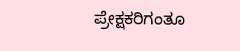ಪ್ರೇಕ್ಷಕರಿಗಂತೂ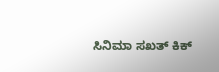ಸಿನಿಮಾ ಸಖತ್ ಕಿಕ್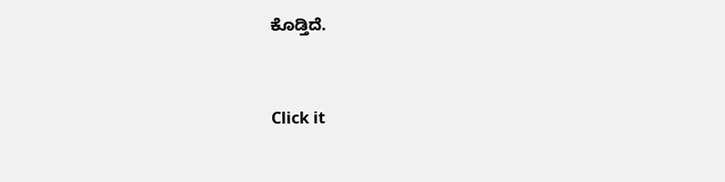ಕೊಡ್ತಿದೆ.


Click it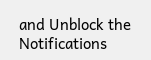and Unblock the Notifications